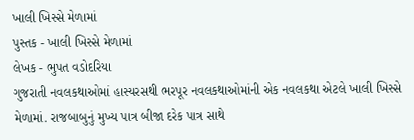ખાલી ખિસ્સે મેળામાં
પુસ્તક - ખાલી ખિસ્સે મેળામાં
લેખક - ભુપત વડોદરિયા
ગુજરાતી નવલકથાઓમાં હાસ્યરસથી ભરપૂર નવલકથાઓમાંની એક નવલકથા એટલે ખાલી ખિસ્સે મેળામાં. રાજબાબુનું મુખ્ય પાત્ર બીજા દરેક પાત્ર સાથે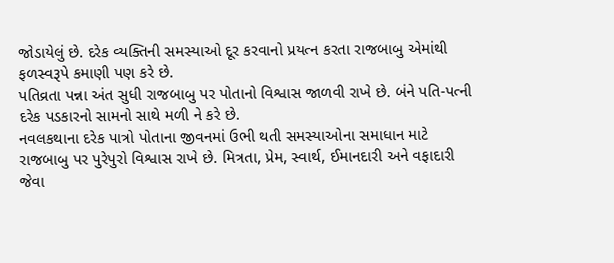જોડાયેલું છે. દરેક વ્યક્તિની સમસ્યાઓ દૂર કરવાનો પ્રયત્ન કરતા રાજબાબુ એમાંથી ફળસ્વરૂપે કમાણી પણ કરે છે.
પતિવ્રતા પન્ના અંત સુધી રાજબાબુ પર પોતાનો વિશ્વાસ જાળવી રાખે છે. બંને પતિ-પત્ની દરેક પડકારનો સામનો સાથે મળી ને કરે છે.
નવલકથાના દરેક પાત્રો પોતાના જીવનમાં ઉભી થતી સમસ્યાઓના સમાધાન માટે રાજબાબુ પર પુરેપુરો વિશ્વાસ રાખે છે. મિત્રતા, પ્રેમ, સ્વાર્થ, ઈમાનદારી અને વફાદારી જેવા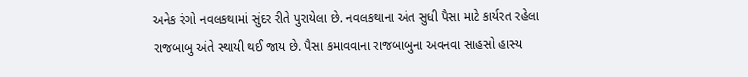અનેક રંગો નવલકથામાં સુંદર રીતે પુરાયેલા છે. નવલકથાના અંત સુધી પૈસા માટે કાર્યરત રહેલા રાજબાબુ અંતે સ્થાયી થઈ જાય છે. પૈસા કમાવવાના રાજબાબુના અવનવા સાહસો હાસ્ય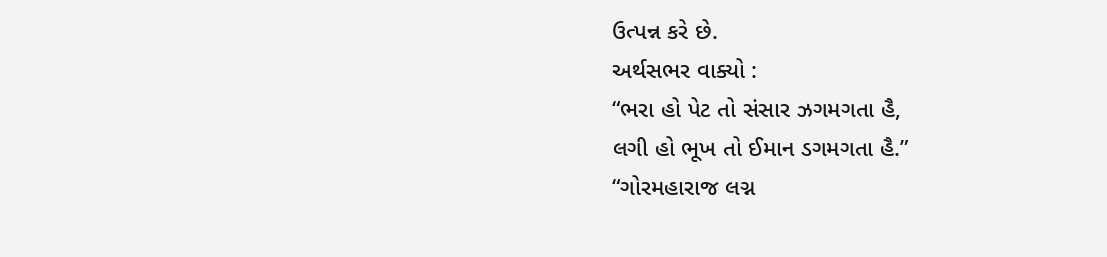ઉત્પન્ન કરે છે.
અર્થસભર વાક્યો :
“ભરા હો પેટ તો સંસાર ઝગમગતા હૈ,
લગી હો ભૂખ તો ઈમાન ડગમગતા હૈ.”
“ગોરમહારાજ લગ્ન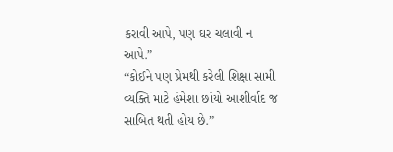કરાવી આપે, પણ ઘર ચલાવી ન આપે.”
“કોઈને પણ પ્રેમથી કરેલી શિક્ષા સામી વ્યક્તિ માટે હંમેશા છાંયો આશીર્વાદ જ સાબિત થતી હોય છે.”